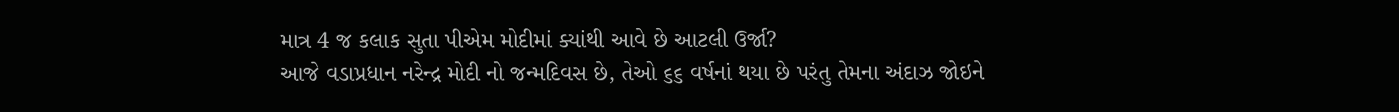માત્ર 4 જ કલાક સુતા પીએમ મોદીમાં ક્યાંથી આવે છે આટલી ઉર્જા?
આજે વડાપ્રધાન નરેન્દ્ર મોદી નો જન્મદિવસ છે, તેઓ ૬૬ વર્ષનાં થયા છે પરંતુ તેમના અંદાઝ જોઇને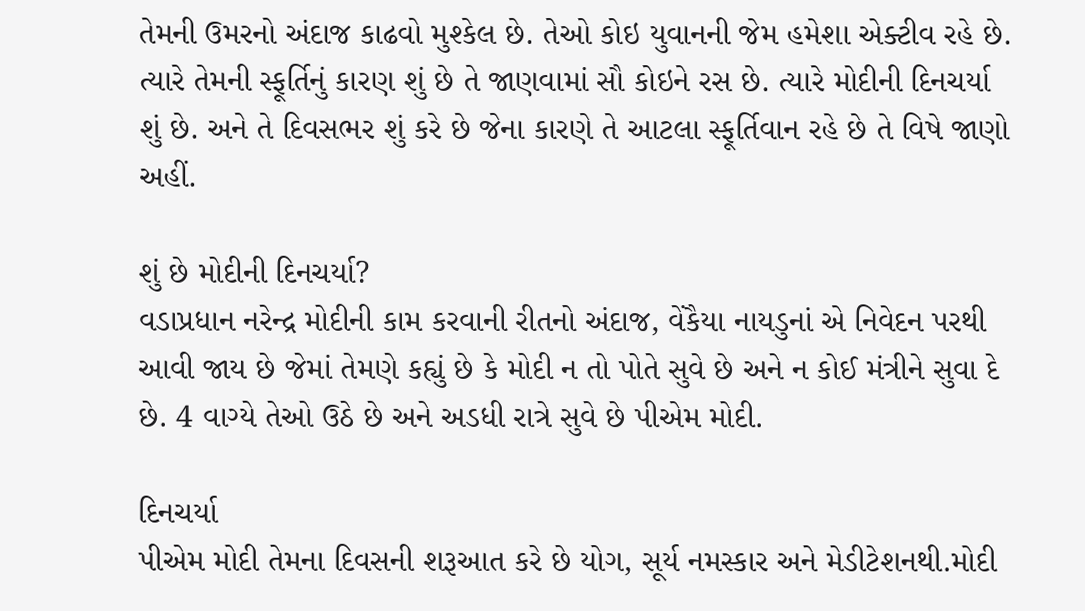તેમની ઉમરનો અંદાજ કાઢવો મુશ્કેલ છે. તેઓ કોઇ યુવાનની જેમ હમેશા એક્ટીવ રહે છે. ત્યારે તેમની સ્ફૂર્તિનું કારણ શું છે તે જાણવામાં સૌ કોઇને રસ છે. ત્યારે મોદીની દિનચર્યા શું છે. અને તે દિવસભર શું કરે છે જેના કારણે તે આટલા સ્ફૂર્તિવાન રહે છે તે વિષે જાણો અહીં.

શું છે મોદીની દિનચર્યા?
વડાપ્રધાન નરેન્દ્ર મોદીની કામ કરવાની રીતનો અંદાજ, વેંકૈયા નાયડુનાં એ નિવેદન પરથી આવી જાય છે જેમાં તેમણે કહ્યું છે કે મોદી ન તો પોતે સુવે છે અને ન કોઈ મંત્રીને સુવા દે છે. 4 વાગ્યે તેઓ ઉઠે છે અને અડધી રાત્રે સુવે છે પીએમ મોદી.

દિનચર્યા
પીએમ મોદી તેમના દિવસની શરૂઆત કરે છે યોગ, સૂર્ય નમસ્કાર અને મેડીટેશનથી.મોદી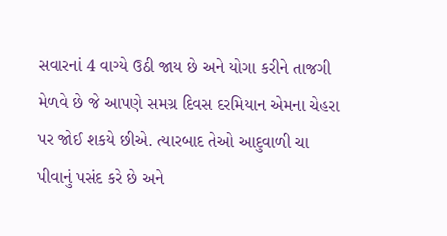સવારનાં 4 વાગ્યે ઉઠી જાય છે અને યોગા કરીને તાજગી મેળવે છે જે આપણે સમગ્ર દિવસ દરમિયાન એમના ચેહરા પર જોઈ શકયે છીએ. ત્યારબાદ તેઓ આદુવાળી ચા પીવાનું પસંદ કરે છે અને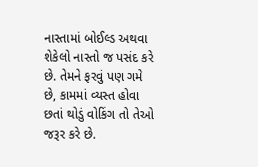નાસ્તામાં બોઈલ્ડ અથવા શેકેલો નાસ્તો જ પસંદ કરે છે. તેમને ફરવું પણ ગમે છે, કામમાં વ્યસ્ત હોવા છતાં થોડું વોકિંગ તો તેઓ જરૂર કરે છે.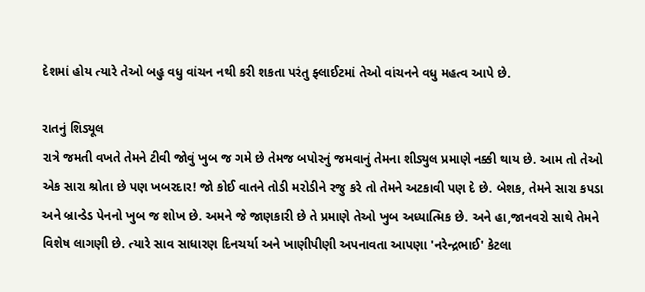દેશમાં હોય ત્યારે તેઓ બહુ વધુ વાંચન નથી કરી શકતા પરંતુ ફ્લાઈટમાં તેઓ વાંચનને વધુ મહત્વ આપે છે.

રાતનું શિડ્યૂલ
રાત્રે જમતી વખતે તેમને ટીવી જોવું ખુબ જ ગમે છે તેમજ બપોરનું જમવાનું તેમના શીડ્યુલ પ્રમાણે નક્કી થાય છે. આમ તો તેઓ એક સારા શ્રોતા છે પણ ખબરદાર! જો કોઈ વાતને તોડી મરોડીને રજુ કરે તો તેમને અટકાવી પણ દે છે. બેશક, તેમને સારા કપડા અને બ્રાન્ડેડ પેનનો ખુબ જ શોખ છે. અમને જે જાણકારી છે તે પ્રમાણે તેઓ ખુબ અધ્યાત્મિક છે. અને હા,જાનવરો સાથે તેમને વિશેષ લાગણી છે. ત્યારે સાવ સાધારણ દિનચર્યા અને ખાણીપીણી અપનાવતા આપણા 'નરેન્દ્રભાઈ' કેટલા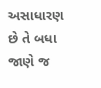અસાધારણ છે તે બધા જાણે જ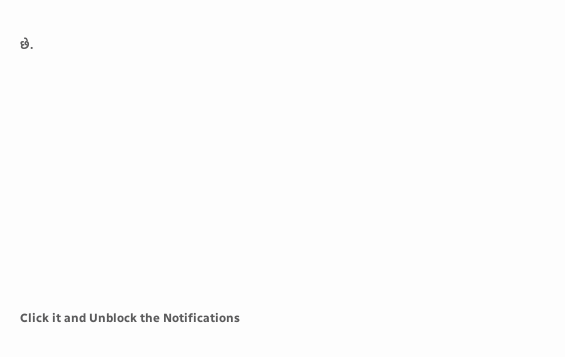છે.












Click it and Unblock the Notifications